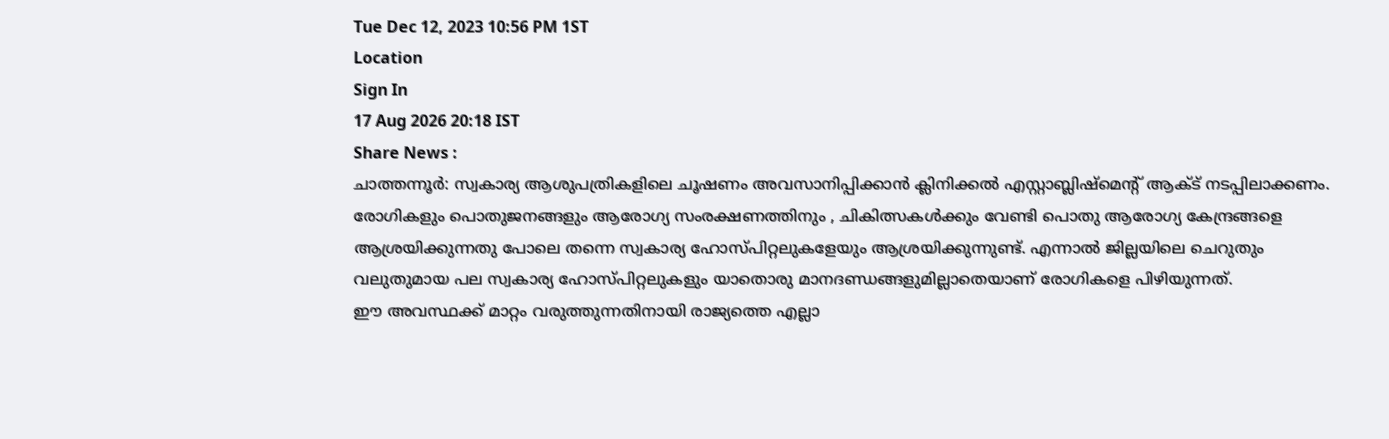Tue Dec 12, 2023 10:56 PM 1ST
Location
Sign In
17 Aug 2026 20:18 IST
Share News :
ചാത്തന്നൂർ: സ്വകാര്യ ആശുപത്രികളിലെ ചൂഷണം അവസാനിപ്പിക്കാൻ ക്ലിനിക്കൽ എസ്റ്റാബ്ലിഷ്മെന്റ് ആക്ട് നടപ്പിലാക്കണം.
രോഗികളും പൊതുജനങ്ങളും ആരോഗ്യ സംരക്ഷണത്തിനും , ചികിത്സകൾക്കും വേണ്ടി പൊതു ആരോഗ്യ കേന്ദ്രങ്ങളെ ആശ്രയിക്കുന്നതു പോലെ തന്നെ സ്വകാര്യ ഹോസ്പിറ്റലുകളേയും ആശ്രയിക്കുന്നുണ്ട്. എന്നാൽ ജില്ലയിലെ ചെറുതും വലുതുമായ പല സ്വകാര്യ ഹോസ്പിറ്റലുകളും യാതൊരു മാനദണ്ഡങ്ങളുമില്ലാതെയാണ് രോഗികളെ പിഴിയുന്നത്.
ഈ അവസ്ഥക്ക് മാറ്റം വരുത്തുന്നതിനായി രാജ്യത്തെ എല്ലാ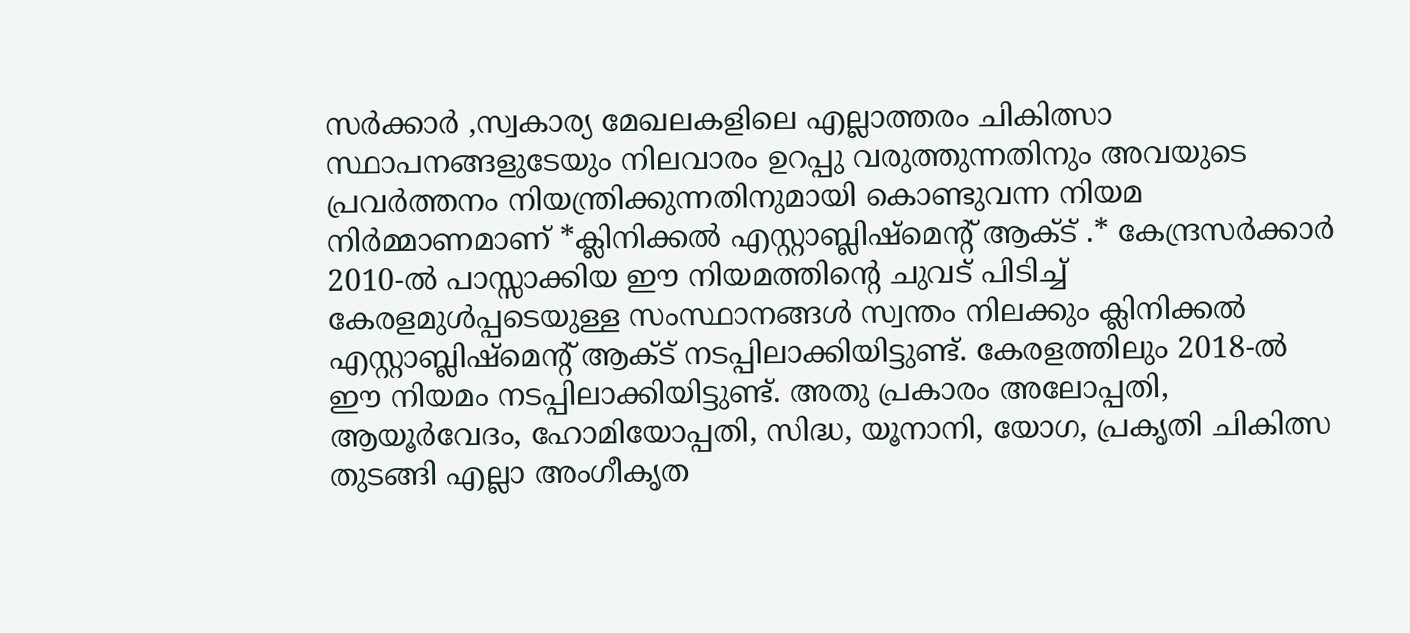സർക്കാർ ,സ്വകാര്യ മേഖലകളിലെ എല്ലാത്തരം ചികിത്സാ സ്ഥാപനങ്ങളുടേയും നിലവാരം ഉറപ്പു വരുത്തുന്നതിനും അവയുടെ പ്രവർത്തനം നിയന്ത്രിക്കുന്നതിനുമായി കൊണ്ടുവന്ന നിയമ നിർമ്മാണമാണ് *ക്ലിനിക്കൽ എസ്റ്റാബ്ലിഷ്മെന്റ് ആക്ട് .* കേന്ദ്രസർക്കാർ 2010-ൽ പാസ്സാക്കിയ ഈ നിയമത്തിന്റെ ചുവട് പിടിച്ച് കേരളമുൾപ്പടെയുള്ള സംസ്ഥാനങ്ങൾ സ്വന്തം നിലക്കും ക്ലിനിക്കൽ എസ്റ്റാബ്ലിഷ്മെന്റ് ആക്ട് നടപ്പിലാക്കിയിട്ടുണ്ട്. കേരളത്തിലും 2018-ൽ ഈ നിയമം നടപ്പിലാക്കിയിട്ടുണ്ട്. അതു പ്രകാരം അലോപ്പതി, ആയൂർവേദം, ഹോമിയോപ്പതി, സിദ്ധ, യൂനാനി, യോഗ, പ്രകൃതി ചികിത്സ തുടങ്ങി എല്ലാ അംഗീകൃത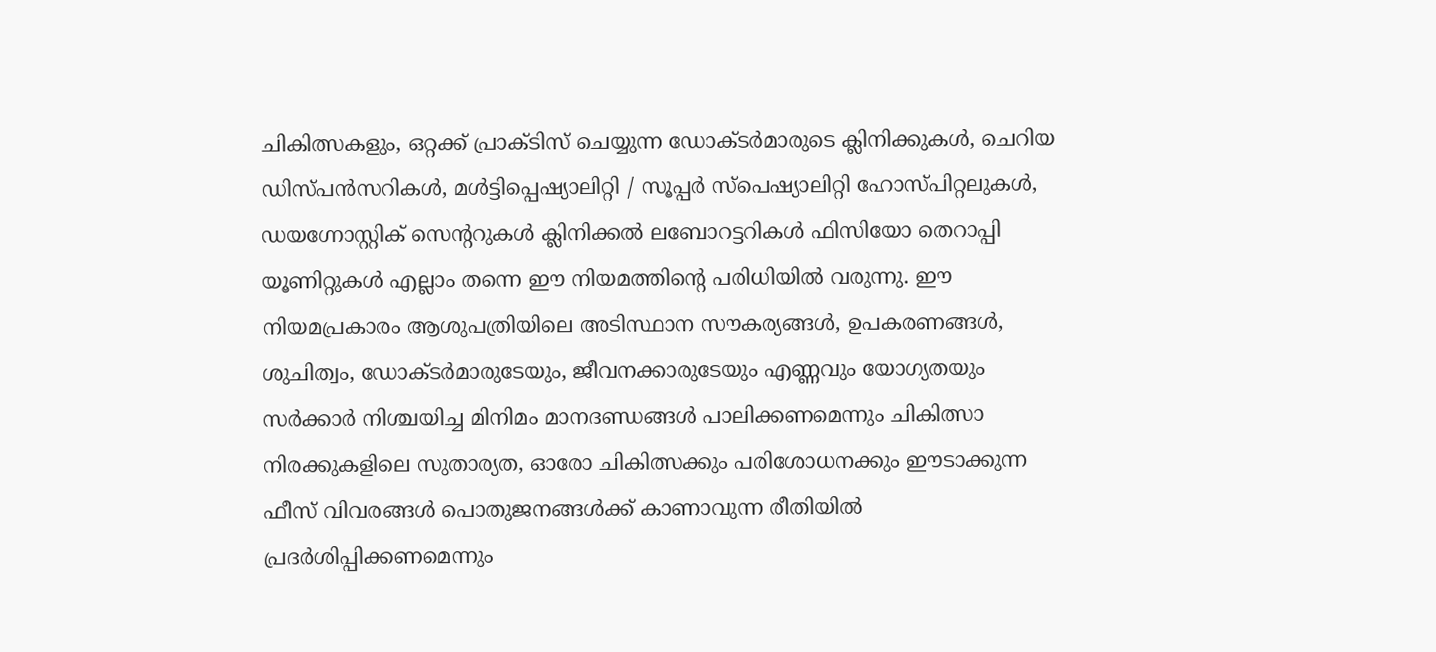ചികിത്സകളും, ഒറ്റക്ക് പ്രാക്ടിസ് ചെയ്യുന്ന ഡോക്ടർമാരുടെ ക്ലിനിക്കുകൾ, ചെറിയ ഡിസ്പൻസറികൾ, മൾട്ടിപ്പെഷ്യാലിറ്റി / സൂപ്പർ സ്പെഷ്യാലിറ്റി ഹോസ്പിറ്റലുകൾ, ഡയഗ്നോസ്റ്റിക് സെന്ററുകൾ ക്ലിനിക്കൽ ലബോറട്ടറികൾ ഫിസിയോ തെറാപ്പി യൂണിറ്റുകൾ എല്ലാം തന്നെ ഈ നിയമത്തിന്റെ പരിധിയിൽ വരുന്നു. ഈ നിയമപ്രകാരം ആശുപത്രിയിലെ അടിസ്ഥാന സൗകര്യങ്ങൾ, ഉപകരണങ്ങൾ, ശുചിത്വം, ഡോക്ടർമാരുടേയും, ജീവനക്കാരുടേയും എണ്ണവും യോഗ്യതയും സർക്കാർ നിശ്ചയിച്ച മിനിമം മാനദണ്ഡങ്ങൾ പാലിക്കണമെന്നും ചികിത്സാ നിരക്കുകളിലെ സുതാര്യത, ഓരോ ചികിത്സക്കും പരിശോധനക്കും ഈടാക്കുന്ന ഫീസ് വിവരങ്ങൾ പൊതുജനങ്ങൾക്ക് കാണാവുന്ന രീതിയിൽ പ്രദർശിപ്പിക്കണമെന്നും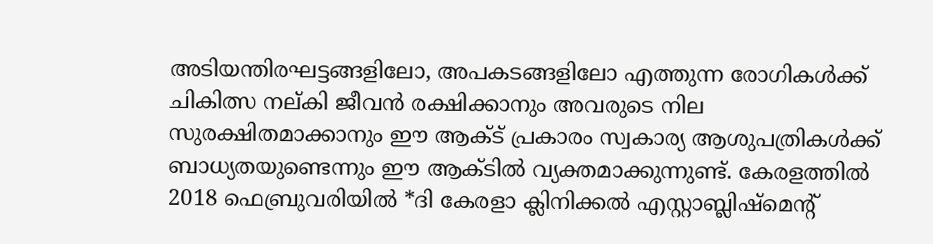അടിയന്തിരഘട്ടങ്ങളിലോ, അപകടങ്ങളിലോ എത്തുന്ന രോഗികൾക്ക് ചികിത്സ നല്കി ജീവൻ രക്ഷിക്കാനും അവരുടെ നില സുരക്ഷിതമാക്കാനും ഈ ആക്ട് പ്രകാരം സ്വകാര്യ ആശുപത്രികൾക്ക് ബാധ്യതയുണ്ടെന്നും ഈ ആക്ടിൽ വ്യക്തമാക്കുന്നുണ്ട്. കേരളത്തിൽ 2018 ഫെബ്രുവരിയിൽ *ദി കേരളാ ക്ലിനിക്കൽ എസ്റ്റാബ്ലിഷ്മെന്റ്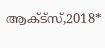ആക്ട്സ്,2018*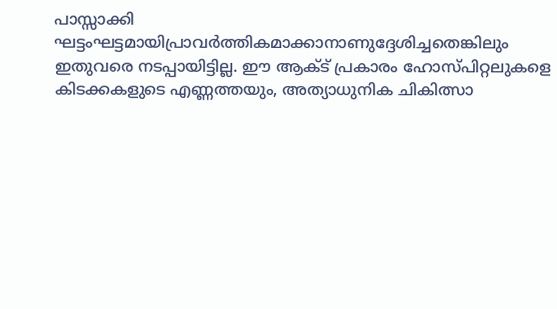പാസ്സാക്കി ഘട്ടംഘട്ടമായിപ്രാവർത്തികമാക്കാനാണുദ്ദേശിച്ചതെങ്കിലും ഇതുവരെ നടപ്പായിട്ടില്ല. ഈ ആക്ട് പ്രകാരം ഹോസ്പിറ്റലുകളെ കിടക്കകളുടെ എണ്ണത്തയും, അത്യാധുനിക ചികിത്സാ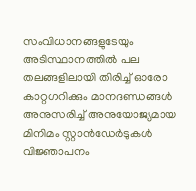സംവിധാനങ്ങളുടേയും അടിസ്ഥാനത്തിൽ പല തലങ്ങളിലായി തിരിച്ച് ഓരോ കാറ്റഗറിക്കും മാനദണ്ഡങ്ങൾ അനുസരിച്ച് അനുയോജ്യമായ മിനിമം സ്റ്റാൻഡേർടുകൾ വിജ്ഞാപനം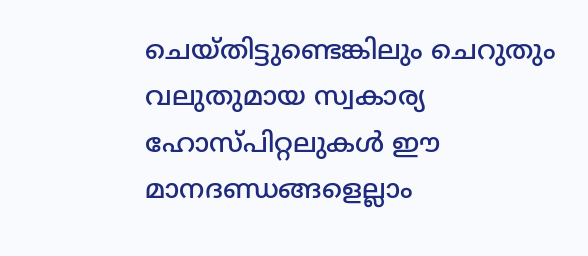ചെയ്തിട്ടുണ്ടെങ്കിലും ചെറുതും വലുതുമായ സ്വകാര്യ ഹോസ്പിറ്റലുകൾ ഈ മാനദണ്ഡങ്ങളെല്ലാം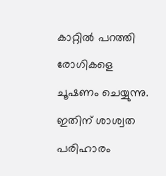കാറ്റിൽ പറത്തി രോഗികളെ ചൂഷണം ചെയ്യുന്നു. ഇതിന് ശാശ്വത പരിഹാരം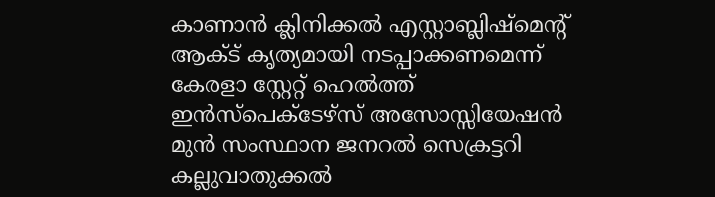കാണാൻ ക്ലിനിക്കൽ എസ്റ്റാബ്ലിഷ്മെന്റ് ആക്ട് കൃത്യമായി നടപ്പാക്കണമെന്ന് കേരളാ സ്റ്റേറ്റ് ഹെൽത്ത് ഇൻസ്പെക്ടേഴ്സ് അസോസ്സിയേഷൻ മുൻ സംസ്ഥാന ജനറൽ സെക്രട്ടറി കല്ലുവാതുക്കൽ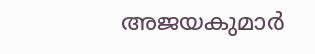അജയകുമാർ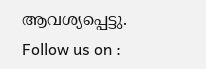ആവശ്യപ്പെട്ടു.
Follow us on :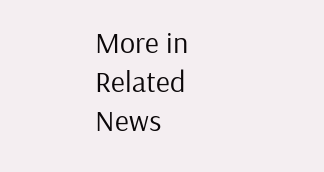More in Related News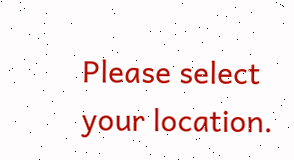Please select your location.